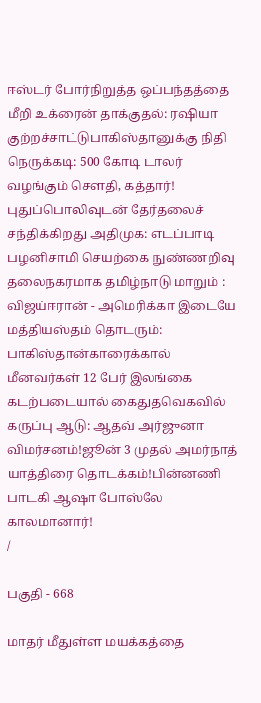ஈஸ்டர் போர்நிறுத்த ஒப்பந்தத்தை மீறி உக்ரைன் தாக்குதல்: ரஷியா குற்றச்சாட்டுபாகிஸ்தானுக்கு நிதி நெருக்கடி: 500 கோடி டாலர் வழங்கும் சௌதி, கத்தார்! புதுப்பொலிவுடன் தேர்தலைச் சந்திக்கிறது அதிமுக: எடப்பாடி பழனிசாமி செயற்கை நுண்ணறிவு தலைநகரமாக தமிழ்நாடு மாறும் : விஜய்ஈரான் - அமெரிக்கா இடையே மத்தியஸ்தம் தொடரும்: பாகிஸ்தான்காரைக்கால் மீனவர்கள் 12 பேர் இலங்கை கடற்படையால் கைதுதவெகவில் கருப்பு ஆடு: ஆதவ் அர்ஜுனா விமர்சனம்!ஜூன் 3 முதல் அமர்நாத் யாத்திரை தொடக்கம்!பின்னணி பாடகி ஆஷா போஸ்லே காலமானார்!
/

பகுதி - 668

மாதர் மீதுள்ள மயக்கத்தை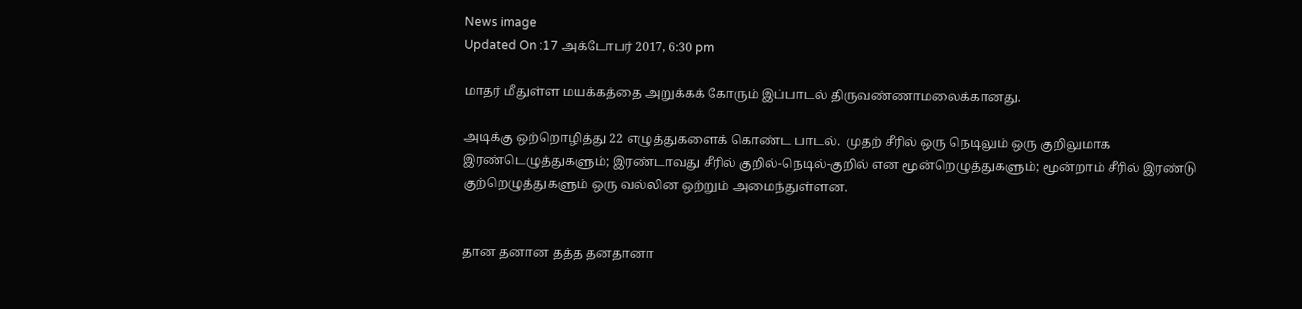News image
Updated On :17 அக்டோபர் 2017, 6:30 pm

மாதர் மீதுள்ள மயக்கத்தை அறுக்கக் கோரும் இப்பாடல் திருவண்ணாமலைக்கானது.

அடிக்கு ஒற்றொழித்து 22 எழுத்துகளைக் கொண்ட பாடல்.  முதற் சீரில் ஒரு நெடிலும் ஒரு குறிலுமாக இரண்டெழுத்துகளும்; இரண்டாவது சீரில் குறில்-நெடில்-குறில் என மூன்றெழுத்துகளும்; மூன்றாம் சீரில் இரண்டு குற்றெழுத்துகளும் ஒரு வல்லின ஒற்றும் அமைந்துள்ளன.


தான தனான தத்த தனதானா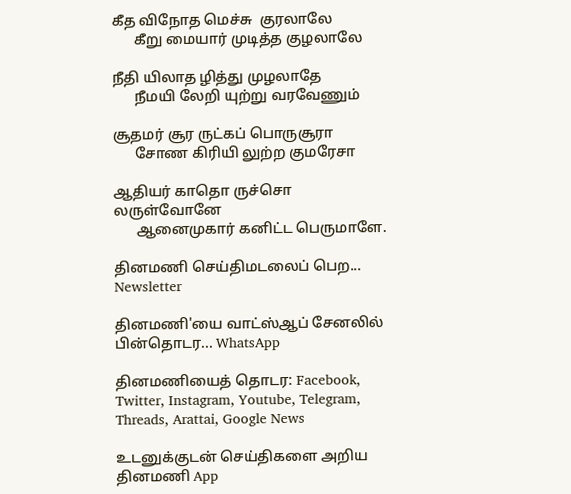கீத விநோத மெச்சு  குரலாலே
      கீறு மையார் முடித்த குழலாலே

நீதி யிலாத ழித்து முழலாதே
      நீமயி லேறி யுற்று வரவேணும்

சூதமர் சூர ருட்கப் பொருசூரா
      சோண கிரியி லுற்ற குமரேசா

ஆதியர் காதொ ருச்சொ லருள்வோனே
      ஆனைமுகார் கனிட்ட பெருமாளே.

தினமணி செய்திமடலைப் பெற... Newsletter

தினமணி'யை வாட்ஸ்ஆப் சேனலில் பின்தொடர... WhatsApp

தினமணியைத் தொடர: Facebook, Twitter, Instagram, Youtube, Telegram, Threads, Arattai, Google News

உடனுக்குடன் செய்திகளை அறிய தினமணி App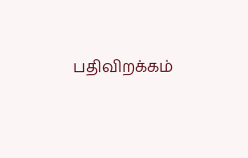பதிவிறக்கம்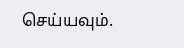செய்யவும்.